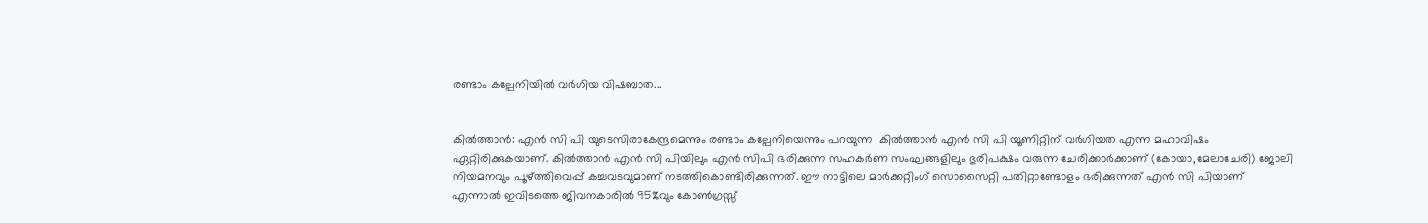രണ്ടാം കല്പേനിയിൽ വർഗിയ വിഷബാത...


കിൽത്താൻ: എൻ സി പി യുടെസിരാകേന്ദ്രമെന്നും രണ്ടാം കല്പേനിയെന്നും പറയുന്ന  കിൽത്താൻ എൻ സി പി യൂണിറ്റിന് വർഗിയത എന്ന മഹാവിഷം ഏറ്റിരിക്കുകയാണ്. കിൽത്താൻ എൻ സി പിയിലും എൻ സിപി ഭരിക്കുന്ന സഹകർണ സംഘങ്ങളിലും ഭുരിപക്ഷം വരുന്ന ചേരിക്കാർക്കാണ് (കോയാ,മേലാചേരി) ജോലി നിയമനവും പൂഴ്ത്തിവെപ്പ് കച്ചവടവുമാണ് നടത്തികൊണ്ടിരിക്കുന്നത്. ഈ നാട്ടിലെ മാർക്കറ്റിംഗ് സൊസൈറ്റി പതിറ്റാണ്ടോളം ഭരിക്കുന്നത് എൻ സി പിയാണ് എന്നാൽ ഇവിടത്തെ ജിവനകാരിൽ 95%വും കോൺഗ്രസ്സ്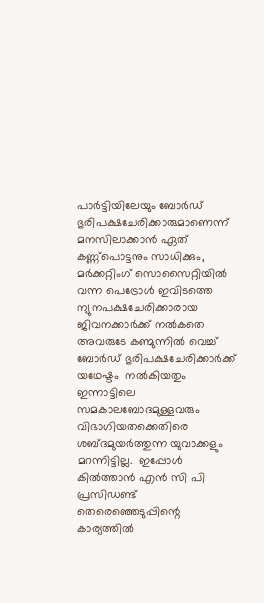പാർട്ടിയിലേയും ബോർഡ് ഭുരിപക്ഷചേരിക്കാരുമാണെന്ന് മനസിലാക്കാൻ ഏത് കണ്ണ്പൊട്ടനും സാധിക്കും, മർക്കറ്റിംഗ് സൊസൈറ്റിയിൽ വന്ന പെട്രോൾ ഇവിടത്തെ ന്യുനപക്ഷചേരിക്കാരായ ജിവനക്കാർക്ക് നൽകതെ അവരുടേ കണ്മുന്നിൽ വെച്ച് ബോർഡ് ഭുരിപക്ഷചേരിക്കാർക്ക് യഥേഷ്ടം  നൽകിയതും ഇന്നാട്ടിലെ സമകാലബോദമുള്ളവരും വിഭാഗിയതക്കെതിരെ  ശബ്ദമുയർത്തുന്ന യുവാക്കളും മറന്നിട്ടില്ല.  ഇപ്പോൾ കിൽത്താൻ എൻ സി പി പ്രസിഡണ്ട് തെരെഞ്ഞെടുപ്പിന്റെ  കാര്യത്തിൽ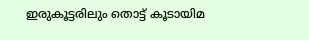ഇരുകൂട്ടരിലും തൊട്ട് കൂടായിമ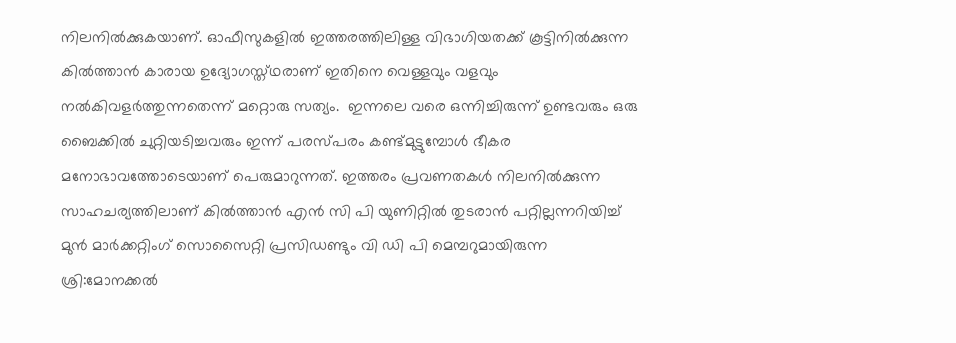നിലനിൽക്കുകയാണ്. ഓഫീസുകളിൽ ഇത്തരത്തിലിള്ള വിഭാഗിയതക്ക് കൂട്ടിനിൽക്കുന്ന കിൽത്താൻ കാരായ ഉദ്യോഗസ്ത്ഥരാണ് ഇതിനെ വെള്ളവും വളവും നൽകിവളർത്തുന്നതെന്ന് മറ്റൊരു സത്യം.  ഇന്നലെ വരെ ഒന്നിച്ചിരുന്ന് ഉണ്ടവരും ഒരു ബൈക്കിൽ ചുറ്റിയടിച്ചവരും ഇന്ന് പരസ്‌പരം കണ്ട്മുട്ടുമ്പോൾ ഭീകര മനോഭാവത്തോടെയാണ് പെരുമാറുന്നത്. ഇത്തരം പ്രവണതകൾ നിലനിൽക്കുന്ന സാഹചര്യത്തിലാണ് കിൽത്താൻ എൻ സി പി യുണിറ്റിൽ തുടരാൻ പറ്റില്ലന്നറിയിച്ച് മുൻ മാർക്കറ്റിംഗ് സൊസൈറ്റി പ്രസിഡണ്ടും വി ഡി പി മെമ്പറുമായിരുന്ന ശ്രി:മോനക്കൽ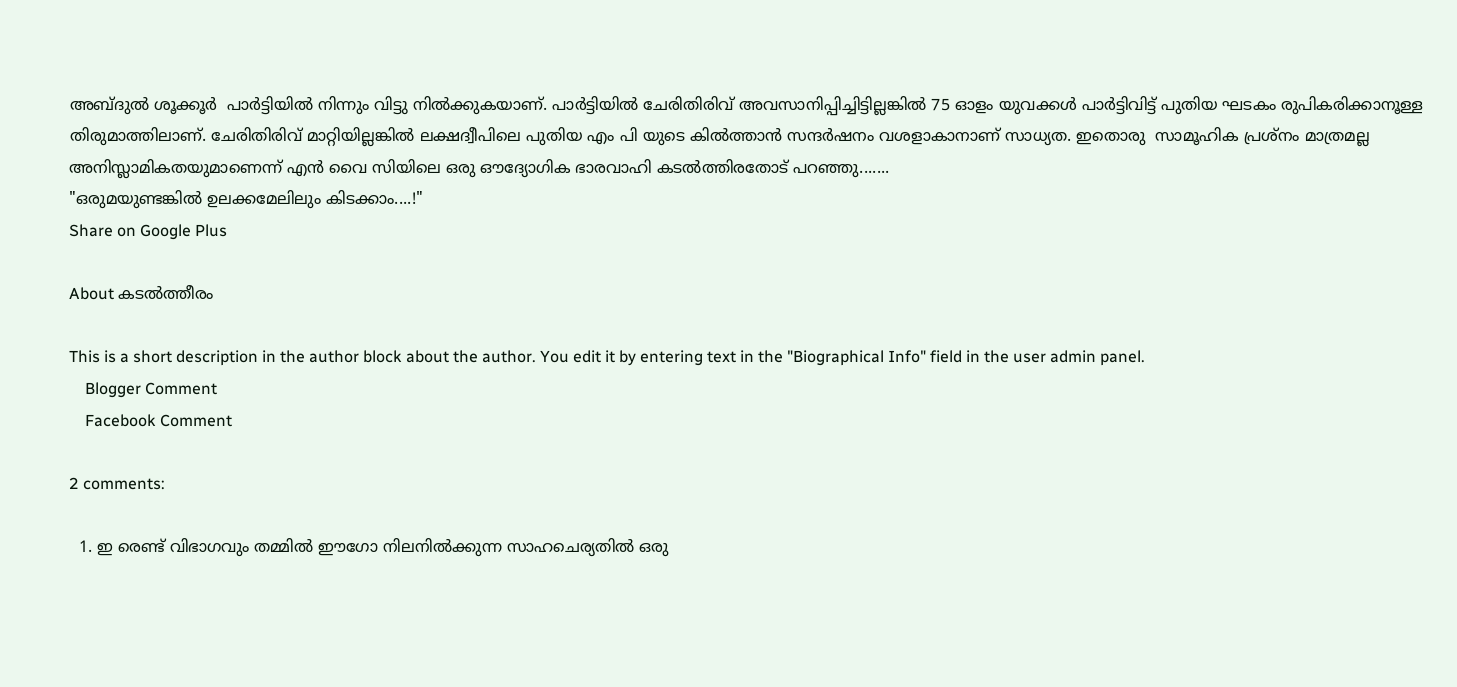അബ്ദുൽ ശൂക്കൂർ  പാർട്ടിയിൽ നിന്നും വിട്ടു നിൽക്കുകയാണ്. പാർട്ടിയിൽ ചേരിതിരിവ് അവസാനിപ്പിച്ചിട്ടില്ലങ്കിൽ 75 ഓളം യുവക്കൾ പാർട്ടിവിട്ട് പുതിയ ഘടകം രുപികരിക്കാനൂള്ള തിരുമാത്തിലാണ്. ചേരിതിരിവ് മാറ്റിയില്ലങ്കിൽ ലക്ഷദ്വീപിലെ പുതിയ എം പി യുടെ കിൽത്താൻ സന്ദർഷനം വശളാകാനാണ് സാധ്യത. ഇതൊരു  സാമൂഹിക പ്രശ്നം മാത്രമല്ല അനിസ്ലാമികതയുമാണെന്ന് എൻ വൈ സിയിലെ ഒരു ഔദ്യോഗിക ഭാരവാഹി കടൽത്തിരതോട് പറഞ്ഞു.......
"ഒരുമയുണ്ടങ്കിൽ ഉലക്കമേലിലും കിടക്കാം....!"
Share on Google Plus

About കടൽത്തീരം

This is a short description in the author block about the author. You edit it by entering text in the "Biographical Info" field in the user admin panel.
    Blogger Comment
    Facebook Comment

2 comments:

  1. ഇ രെണ്ട്‌ വിഭാഗവും തമ്മിൽ ഈഗോ നിലനിൽക്കുന്ന സാഹചെര്യതിൽ ഒരു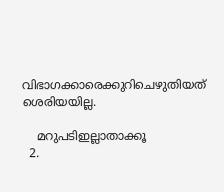വിഭാഗക്കാരെക്കുറിചെഴുതിയത്‌ ശെരിയയില്ല.

    മറുപടിഇല്ലാതാക്കൂ
  2.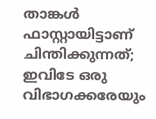താങ്കൾ ഫാസ്റ്റായിട്ടാണ് ചിന്തിക്കുന്നത്; ഇവിടേ ഒരു വിഭാഗക്കരേയും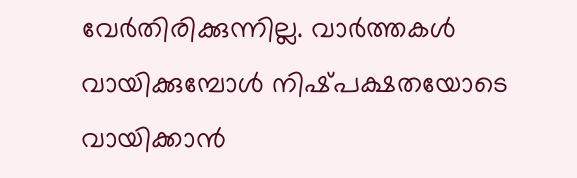വേർതിരിക്കുന്നില്ല. വാർത്തകൾ വായിക്കുമ്പോൾ നിഷ്‌പക്ഷതയോടെ വായിക്കാൻ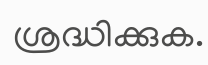ശ്രദ്ധിക്കുക.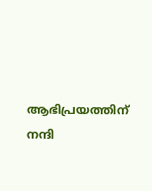ആഭിപ്രയത്തിന് നന്ദി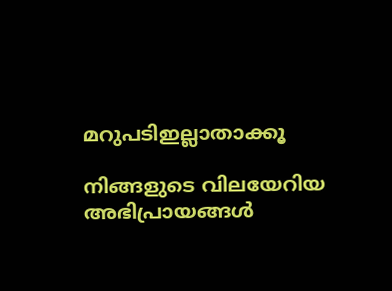മറുപടിഇല്ലാതാക്കൂ

നിങ്ങളുടെ വിലയേറിയ അഭിപ്രായങ്ങൾ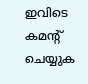ഇവിടെ കമന്റ് ചെയ്യുക